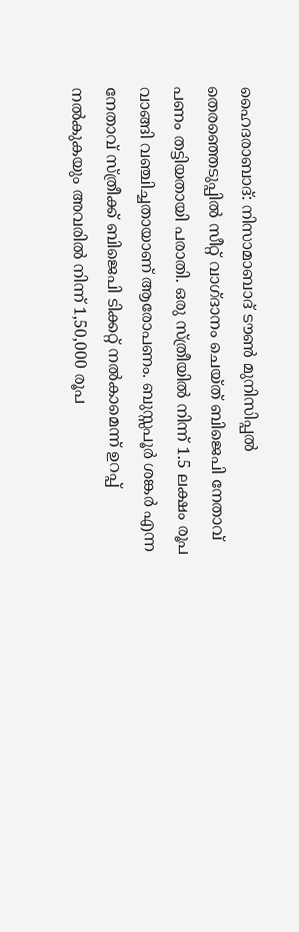ഹൈദരാബാദ്: നിസാമാബാദ് ടൗൺ മുനിസിപ്പൽ തെരഞ്ഞെടുപ്പിൽ സീറ്റ് വാഗ്ദാനം ചെയ്ത് ബിജെപി നേതാവ് പണം തട്ടിയതായി പരാതി. ഒരു സ്ത്രീയിൽ നിന്ന് 1.5 ലക്ഷം രൂപ വാങ്ങി വഞ്ചിച്ചതായാണ് ആരോപണം. ബുസ്സപൂർ ശങ്കർ എന്ന നേതാവ് സ്ത്രീക്ക് ബിജെപി ടിക്കറ്റ് നൽകാമെന്ന് ഉറപ്പ് നൽകുകയും അവരിൽ നിന്ന് 1,50,000 രൂപ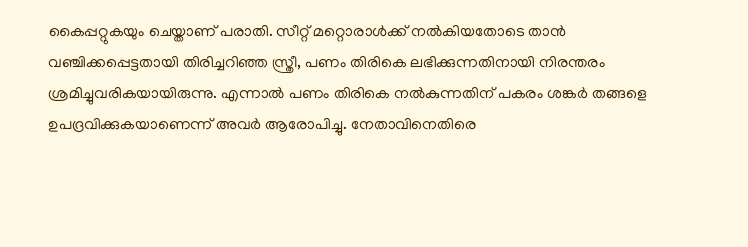കൈപ്പറ്റുകയും ചെയ്താണ് പരാതി. സീറ്റ് മറ്റൊരാൾക്ക് നൽകിയതോടെ താൻ വഞ്ചിക്കപ്പെട്ടതായി തിരിച്ചറിഞ്ഞ സ്ത്രീ, പണം തിരികെ ലഭിക്കുന്നതിനായി നിരന്തരം ശ്രമിച്ചുവരികയായിരുന്നു. എന്നാൽ പണം തിരികെ നൽകുന്നതിന് പകരം ശങ്കർ തങ്ങളെ ഉപദ്രവിക്കുകയാണെന്ന് അവർ ആരോപിച്ചു. നേതാവിനെതിരെ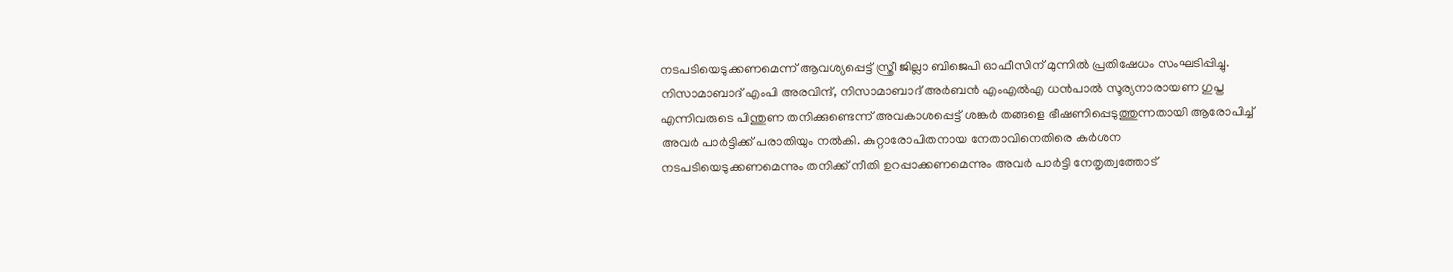നടപടിയെടുക്കണമെന്ന് ആവശ്യപ്പെട്ട് സ്ത്രീ ജില്ലാ ബിജെപി ഓഫീസിന് മുന്നിൽ പ്രതിഷേധം സംഘടിപ്പിച്ചു.
നിസാമാബാദ് എംപി അരവിന്ദ്, നിസാമാബാദ് അർബൻ എംഎൽഎ ധൻപാൽ സൂര്യനാരായണ ഗുപ്ത എന്നിവരുടെ പിന്തുണ തനിക്കുണ്ടെന്ന് അവകാശപ്പെട്ട് ശങ്കർ തങ്ങളെ ഭീഷണിപ്പെടുത്തുന്നതായി ആരോപിച്ച് അവർ പാർട്ടിക്ക് പരാതിയും നൽകി. കുറ്റാരോപിതനായ നേതാവിനെതിരെ കർശന നടപടിയെടുക്കണമെന്നും തനിക്ക് നീതി ഉറപ്പാക്കണമെന്നും അവർ പാർട്ടി നേതൃത്വത്തോട്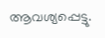ആവശ്യപ്പെട്ടു.